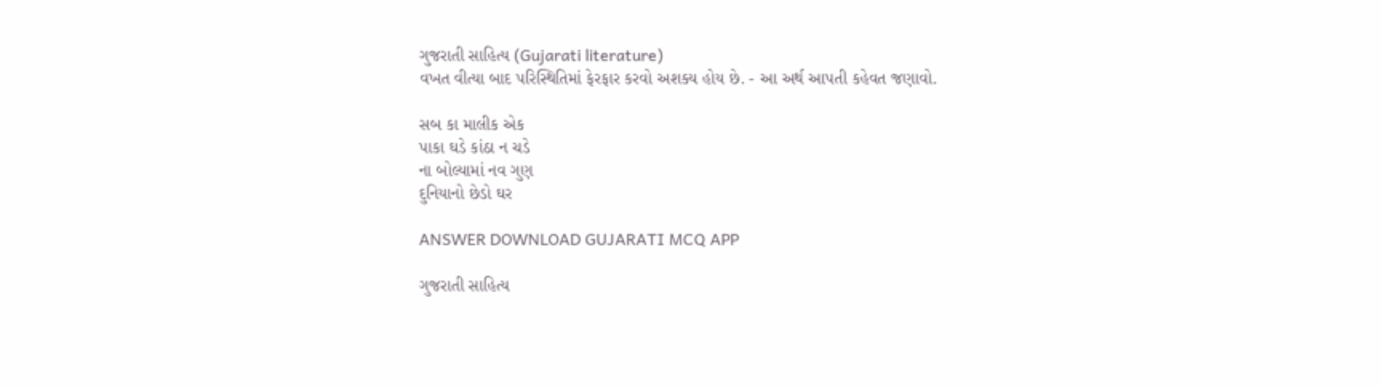ગુજરાતી સાહિત્ય (Gujarati literature)
વખત વીત્યા બાદ પરિસ્થિતિમાં ફેરફાર કરવો અશક્ય હોય છે. - આ અર્થ આપતી કહેવત જણાવો.

સબ કા માલીક એક
પાકા ઘડે કાંઠા ન ચડે
ના બોલ્યામાં નવ ગુણ
દુનિયાનો છેડો ઘર

ANSWER DOWNLOAD GUJARATI MCQ APP

ગુજરાતી સાહિત્ય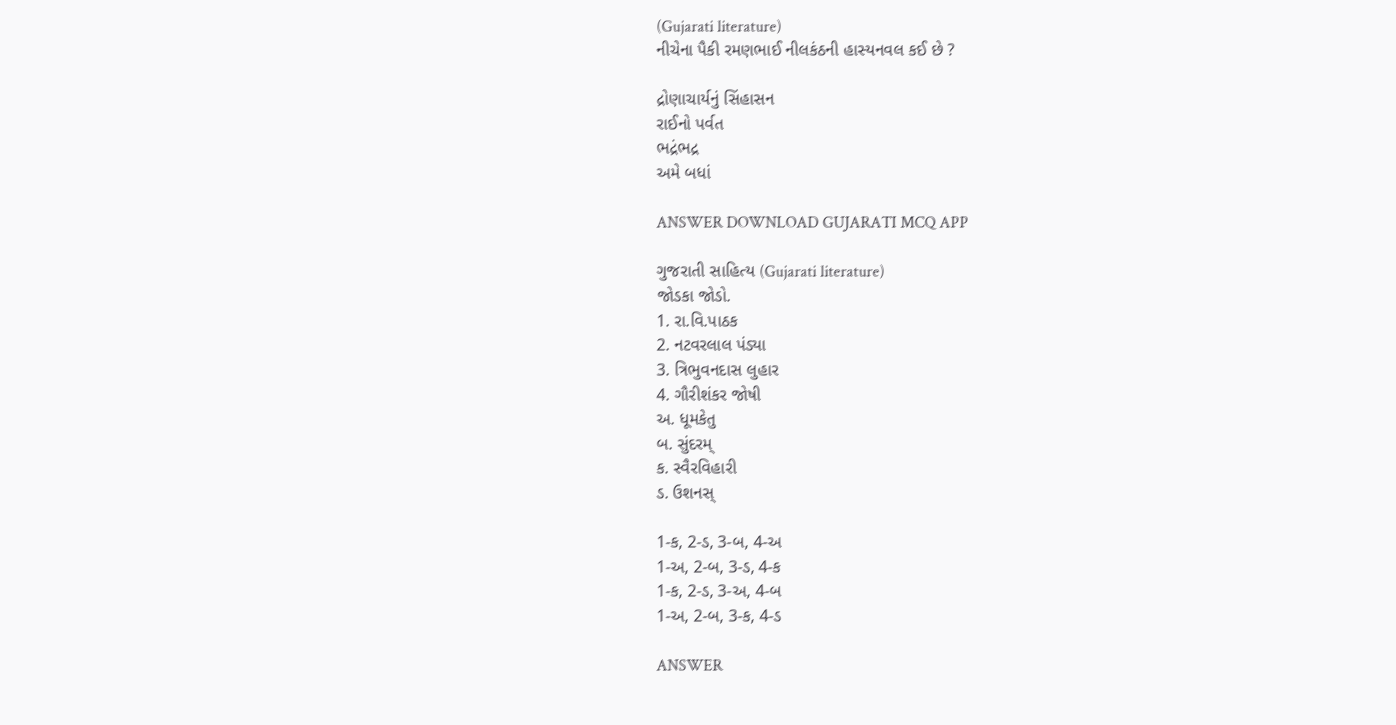(Gujarati literature)
નીચેના પૈકી રમણભાઈ નીલકંઠની હાસ્યનવલ કઈ છે ?

દ્રોણાચાર્યનું સિંહાસન
રાઈનો પર્વત
ભદ્રંભદ્ર
અમે બધાં

ANSWER DOWNLOAD GUJARATI MCQ APP

ગુજરાતી સાહિત્ય (Gujarati literature)
જોડકા જોડો.
1. રા.વિ.પાઠક
2. નટવરલાલ પંડ્યા
3. ત્રિભુવનદાસ લુહાર
4. ગૌરીશંકર જોષી
અ. ધૂમકેતુ
બ. સુંદરમ્
ક. સ્વૈરવિહારી
ડ. ઉશનસ્

1-ક, 2-ડ, 3-બ, 4-અ
1-અ, 2-બ, 3-ડ, 4-ક
1-ક, 2-ડ, 3-અ, 4-બ
1-અ, 2-બ, 3-ક, 4-ડ

ANSWER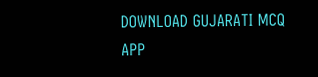DOWNLOAD GUJARATI MCQ APP